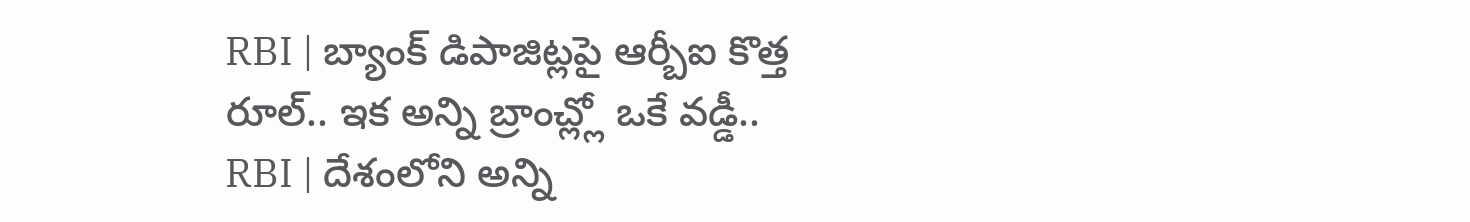RBI | బ్యాంక్ డిపాజిట్లపై ఆర్బీఐ కొత్త రూల్.. ఇక అన్ని బ్రాంచ్ల్లో ఒకే వడ్డీ..
RBI | దేశంలోని అన్ని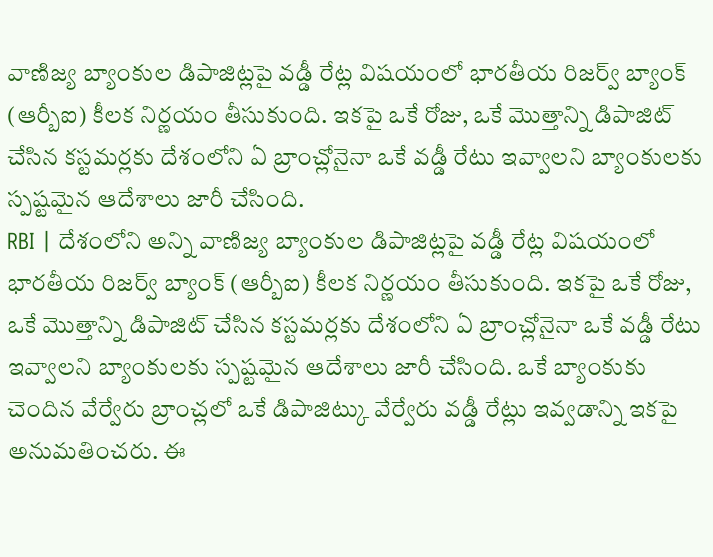వాణిజ్య బ్యాంకుల డిపాజిట్లపై వడ్డీ రేట్ల విషయంలో భారతీయ రిజర్వ్ బ్యాంక్ (ఆర్బీఐ) కీలక నిర్ణయం తీసుకుంది. ఇకపై ఒకే రోజు, ఒకే మొత్తాన్ని డిపాజిట్ చేసిన కస్టమర్లకు దేశంలోని ఏ బ్రాంచ్లోనైనా ఒకే వడ్డీ రేటు ఇవ్వాలని బ్యాంకులకు స్పష్టమైన ఆదేశాలు జారీ చేసింది.
RBI | దేశంలోని అన్ని వాణిజ్య బ్యాంకుల డిపాజిట్లపై వడ్డీ రేట్ల విషయంలో భారతీయ రిజర్వ్ బ్యాంక్ (ఆర్బీఐ) కీలక నిర్ణయం తీసుకుంది. ఇకపై ఒకే రోజు, ఒకే మొత్తాన్ని డిపాజిట్ చేసిన కస్టమర్లకు దేశంలోని ఏ బ్రాంచ్లోనైనా ఒకే వడ్డీ రేటు ఇవ్వాలని బ్యాంకులకు స్పష్టమైన ఆదేశాలు జారీ చేసింది. ఒకే బ్యాంకుకు చెందిన వేర్వేరు బ్రాంచ్లలో ఒకే డిపాజిట్కు వేర్వేరు వడ్డీ రేట్లు ఇవ్వడాన్ని ఇకపై అనుమతించరు. ఈ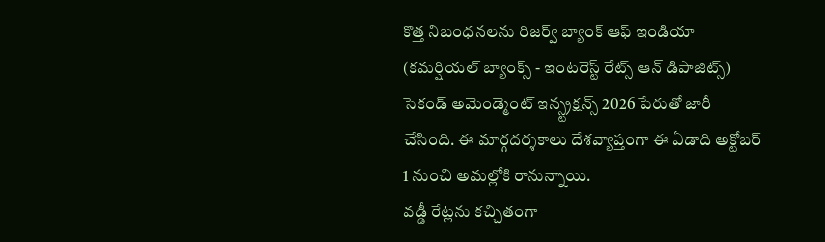కొత్త నిబంధనలను రిజర్వ్ బ్యాంక్ ఆఫ్ ఇండియా (కమర్షియల్ బ్యాంక్స్ - ఇంటరెస్ట్ రేట్స్ ఆన్ డిపాజిట్స్) సెకండ్ అమెండ్మెంట్ ఇన్స్ట్రక్షన్స్ 2026 పేరుతో జారీ చేసింది. ఈ మార్గదర్శకాలు దేశవ్యాప్తంగా ఈ ఏడాది అక్టోబర్ 1 నుంచి అమల్లోకి రానున్నాయి.
వడ్డీ రేట్లను కచ్చితంగా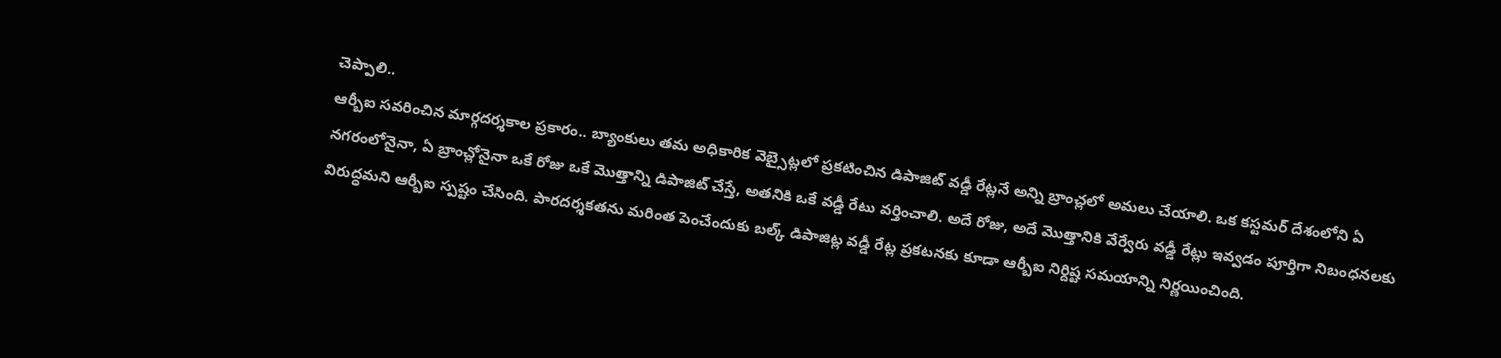చెప్పాలి..
ఆర్బీఐ సవరించిన మార్గదర్శకాల ప్రకారం.. బ్యాంకులు తమ అధికారిక వెబ్సైట్లలో ప్రకటించిన డిపాజిట్ వడ్డీ రేట్లనే అన్ని బ్రాంచ్లలో అమలు చేయాలి. ఒక కస్టమర్ దేశంలోని ఏ నగరంలోనైనా, ఏ బ్రాంచ్లోనైనా ఒకే రోజు ఒకే మొత్తాన్ని డిపాజిట్ చేస్తే, అతనికి ఒకే వడ్డీ రేటు వర్తించాలి. అదే రోజు, అదే మొత్తానికి వేర్వేరు వడ్డీ రేట్లు ఇవ్వడం పూర్తిగా నిబంధనలకు విరుద్ధమని ఆర్బీఐ స్పష్టం చేసింది. పారదర్శకతను మరింత పెంచేందుకు బల్క్ డిపాజిట్ల వడ్డీ రేట్ల ప్రకటనకు కూడా ఆర్బీఐ నిర్దిష్ట సమయాన్ని నిర్ణయించింది.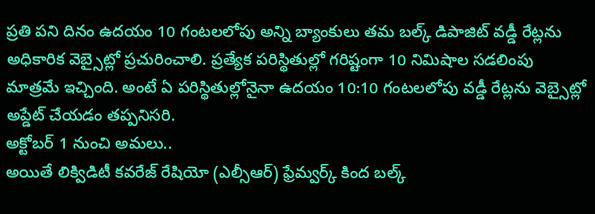ప్రతి పని దినం ఉదయం 10 గంటలలోపు అన్ని బ్యాంకులు తమ బల్క్ డిపాజిట్ వడ్డీ రేట్లను అధికారిక వెబ్సైట్లో ప్రచురించాలి. ప్రత్యేక పరిస్థితుల్లో గరిష్టంగా 10 నిమిషాల సడలింపు మాత్రమే ఇచ్చింది. అంటే ఏ పరిస్థితుల్లోనైనా ఉదయం 10:10 గంటలలోపు వడ్డీ రేట్లను వెబ్సైట్లో అప్డేట్ చేయడం తప్పనిసరి.
అక్టోబర్ 1 నుంచి అమలు..
అయితే లిక్విడిటీ కవరేజ్ రేషియో (ఎల్సీఆర్) ఫ్రేమ్వర్క్ కింద బల్క్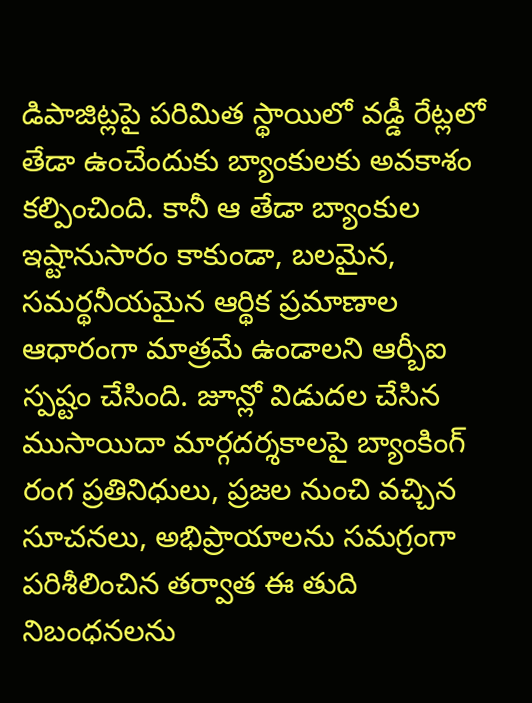డిపాజిట్లపై పరిమిత స్థాయిలో వడ్డీ రేట్లలో తేడా ఉంచేందుకు బ్యాంకులకు అవకాశం కల్పించింది. కానీ ఆ తేడా బ్యాంకుల ఇష్టానుసారం కాకుండా, బలమైన, సమర్థనీయమైన ఆర్థిక ప్రమాణాల ఆధారంగా మాత్రమే ఉండాలని ఆర్బీఐ స్పష్టం చేసింది. జూన్లో విడుదల చేసిన ముసాయిదా మార్గదర్శకాలపై బ్యాంకింగ్ రంగ ప్రతినిధులు, ప్రజల నుంచి వచ్చిన సూచనలు, అభిప్రాయాలను సమగ్రంగా పరిశీలించిన తర్వాత ఈ తుది నిబంధనలను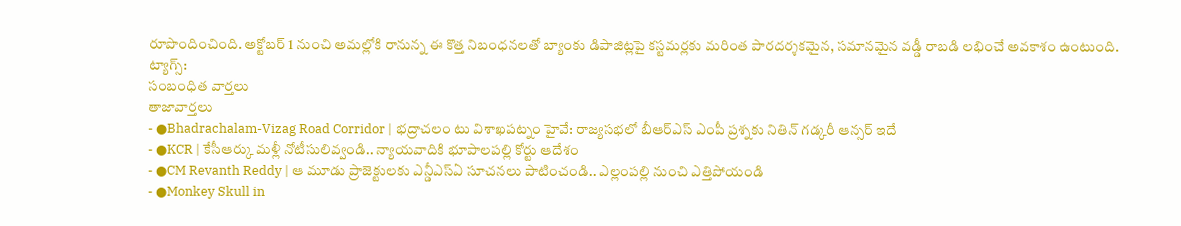రూపొందించింది. అక్టోబర్ 1 నుంచి అమల్లోకి రానున్న ఈ కొత్త నిబంధనలతో బ్యాంకు డిపాజిట్లపై కస్టమర్లకు మరింత పారదర్శకమైన, సమానమైన వడ్డీ రాబడి లభించే అవకాశం ఉంటుంది.
ట్యాగ్స్:
సంబంధిత వార్తలు
తాజావార్తలు
- ●Bhadrachalam-Vizag Road Corridor | భద్రాచలం టు విశాఖపట్నం హైవే: రాజ్యసభలో బీఆర్ఎస్ ఎంపీ ప్రశ్నకు నితిన్ గడ్కరీ ఆన్సర్ ఇదే
- ●KCR | కేసీఆర్కు మళ్లీ నోటీసులివ్వండి.. న్యాయవాదికి భూపాలపల్లి కోర్టు ఆదేశం
- ●CM Revanth Reddy | ఆ మూడు ప్రాజెక్టులకు ఎన్డీఎస్ఏ సూచనలు పాటించండి.. ఎల్లంపల్లి నుంచి ఎత్తిపోయండి
- ●Monkey Skull in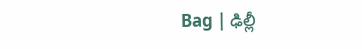Bag | ఢిల్లీ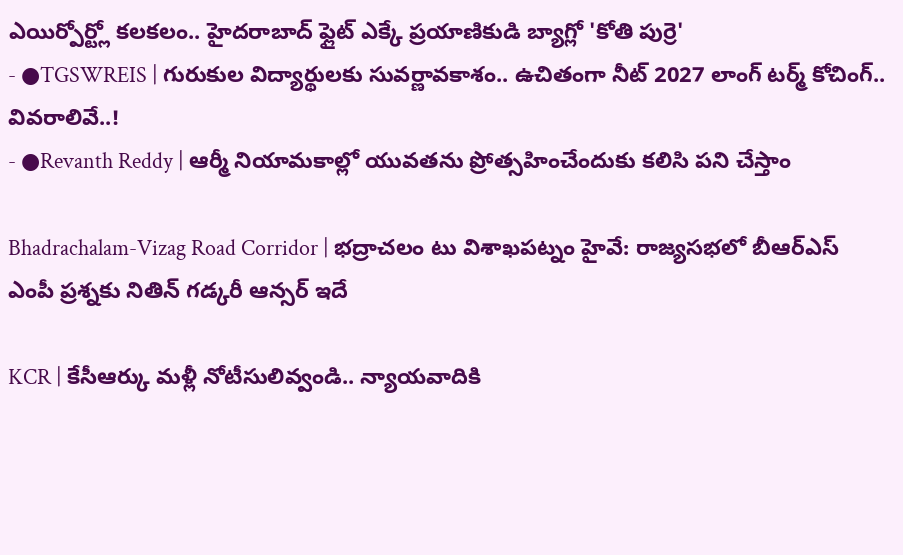ఎయిర్పోర్ట్లో కలకలం.. హైదరాబాద్ ఫ్లైట్ ఎక్కే ప్రయాణికుడి బ్యాగ్లో 'కోతి పుర్రె'
- ●TGSWREIS | గురుకుల విద్యార్థులకు సువర్ణావకాశం.. ఉచితంగా నీట్ 2027 లాంగ్ టర్మ్ కోచింగ్.. వివరాలివే..!
- ●Revanth Reddy | ఆర్మీ నియామకాల్లో యువతను ప్రోత్సహించేందుకు కలిసి పని చేస్తాం

Bhadrachalam-Vizag Road Corridor | భద్రాచలం టు విశాఖపట్నం హైవే: రాజ్యసభలో బీఆర్ఎస్ ఎంపీ ప్రశ్నకు నితిన్ గడ్కరీ ఆన్సర్ ఇదే

KCR | కేసీఆర్కు మళ్లీ నోటీసులివ్వండి.. న్యాయవాదికి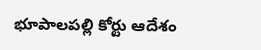భూపాలపల్లి కోర్టు ఆదేశం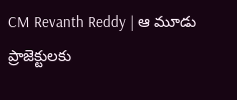CM Revanth Reddy | ఆ మూడు ప్రాజెక్టులకు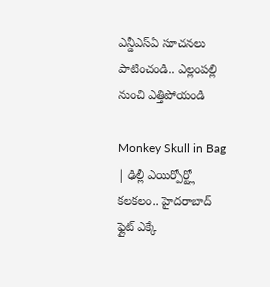ఎన్డీఎస్ఏ సూచనలు పాటించండి.. ఎల్లంపల్లి నుంచి ఎత్తిపోయండి

Monkey Skull in Bag | ఢిల్లీ ఎయిర్పోర్ట్లో కలకలం.. హైదరాబాద్ ఫ్లైట్ ఎక్కే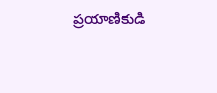ప్రయాణికుడి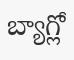బ్యాగ్లో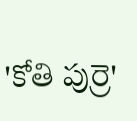'కోతి పుర్రె'